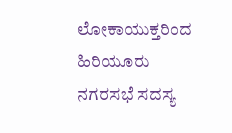ಲೋಕಾಯುಕ್ತರಿಂದ ಹಿರಿಯೂರು ನಗರಸಭೆ ಸದಸ್ಯ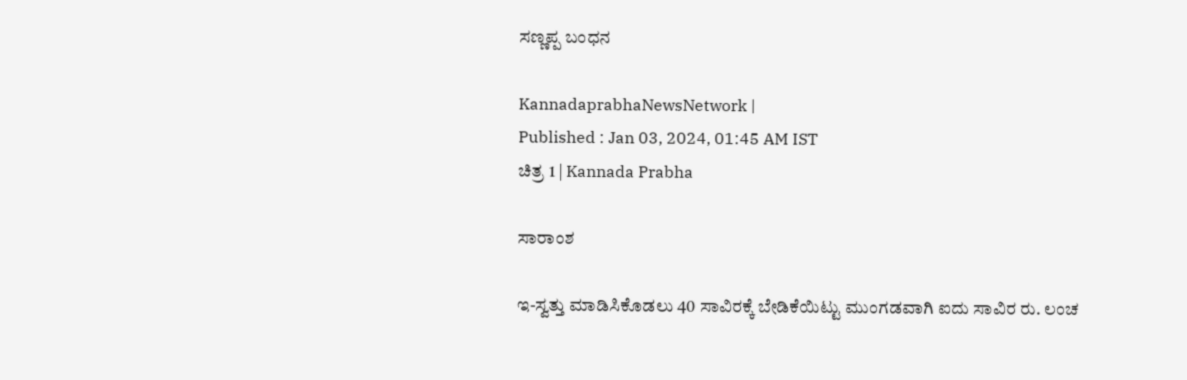ಸಣ್ಣಪ್ಪ ಬಂಧನ

KannadaprabhaNewsNetwork |
Published : Jan 03, 2024, 01:45 AM IST
ಚಿತ್ರ 1 | Kannada Prabha

ಸಾರಾಂಶ

ಇ-ಸ್ವತ್ತು ಮಾಡಿಸಿಕೊಡಲು 40 ಸಾವಿರಕ್ಕೆ ಬೇಡಿಕೆಯಿಟ್ಟು ಮುಂಗಡವಾಗಿ ಐದು ಸಾವಿರ ರು. ಲಂಚ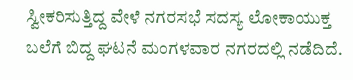ಸ್ವೀಕರಿಸುತ್ತಿದ್ದ ವೇಳೆ ನಗರಸಭೆ ಸದಸ್ಯ ಲೋಕಾಯುಕ್ತ ಬಲೆಗೆ ಬಿದ್ದ ಘಟನೆ ಮಂಗಳವಾರ ನಗರದಲ್ಲಿ ನಡೆದಿದೆ.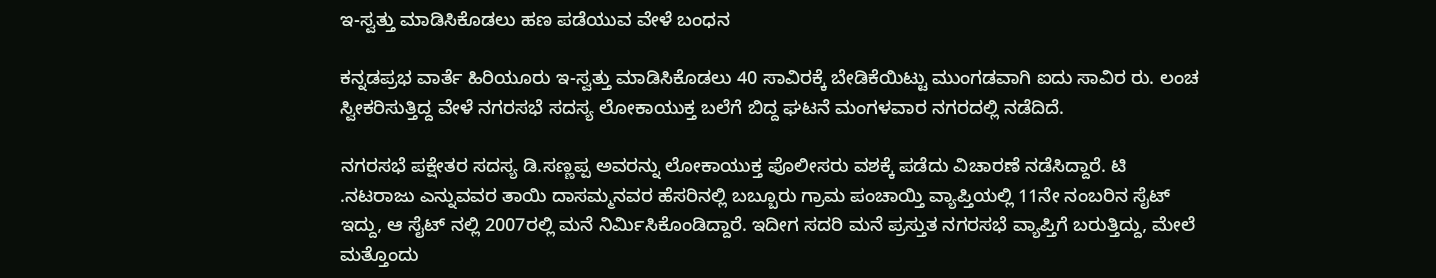ಇ-ಸ್ವತ್ತು ಮಾಡಿಸಿಕೊಡಲು ಹಣ ಪಡೆಯುವ ವೇಳೆ ಬಂಧನ

ಕನ್ನಡಪ್ರಭ ವಾರ್ತೆ ಹಿರಿಯೂರು ಇ-ಸ್ವತ್ತು ಮಾಡಿಸಿಕೊಡಲು 40 ಸಾವಿರಕ್ಕೆ ಬೇಡಿಕೆಯಿಟ್ಟು ಮುಂಗಡವಾಗಿ ಐದು ಸಾವಿರ ರು. ಲಂಚ ಸ್ವೀಕರಿಸುತ್ತಿದ್ದ ವೇಳೆ ನಗರಸಭೆ ಸದಸ್ಯ ಲೋಕಾಯುಕ್ತ ಬಲೆಗೆ ಬಿದ್ದ ಘಟನೆ ಮಂಗಳವಾರ ನಗರದಲ್ಲಿ ನಡೆದಿದೆ.

ನಗರಸಭೆ ಪಕ್ಷೇತರ ಸದಸ್ಯ ಡಿ.ಸಣ್ಣಪ್ಪ ಅವರನ್ನು ಲೋಕಾಯುಕ್ತ ಪೊಲೀಸರು ವಶಕ್ಕೆ ಪಡೆದು ವಿಚಾರಣೆ ನಡೆಸಿದ್ದಾರೆ. ಟಿ .ನಟರಾಜು ಎನ್ನುವವರ ತಾಯಿ ದಾಸಮ್ಮನವರ ಹೆಸರಿನಲ್ಲಿ ಬಬ್ಬೂರು ಗ್ರಾಮ ಪಂಚಾಯ್ತಿ ವ್ಯಾಪ್ತಿಯಲ್ಲಿ 11ನೇ ನಂಬರಿನ ಸೈಟ್ ಇದ್ದು, ಆ ಸೈಟ್ ನಲ್ಲಿ 2007ರಲ್ಲಿ ಮನೆ ನಿರ್ಮಿಸಿಕೊಂಡಿದ್ದಾರೆ. ಇದೀಗ ಸದರಿ ಮನೆ ಪ್ರಸ್ತುತ ನಗರಸಭೆ ವ್ಯಾಪ್ತಿಗೆ ಬರುತ್ತಿದ್ದು, ಮೇಲೆ ಮತ್ತೊಂದು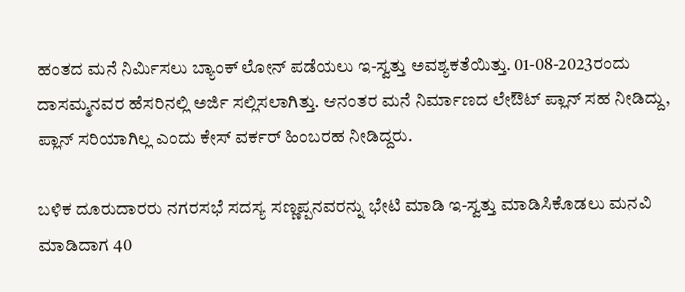ಹಂತದ ಮನೆ ನಿರ್ಮಿಸಲು ಬ್ಯಾಂಕ್ ಲೋನ್ ಪಡೆಯಲು ಇ-ಸ್ವತ್ತು ಅವಶ್ಯಕತೆಯಿತ್ತು. 01-08-2023ರಂದು ದಾಸಮ್ಮನವರ ಹೆಸರಿನಲ್ಲಿ ಅರ್ಜಿ ಸಲ್ಲಿಸಲಾಗಿತ್ತು. ಆನಂತರ ಮನೆ ನಿರ್ಮಾಣದ ಲೇಔಟ್ ಪ್ಲಾನ್ ಸಹ ನೀಡಿದ್ದು, ಪ್ಲಾನ್ ಸರಿಯಾಗಿಲ್ಲ ಎಂದು ಕೇಸ್ ವರ್ಕರ್ ಹಿಂಬರಹ ನೀಡಿದ್ದರು.

ಬಳಿಕ ದೂರುದಾರರು ನಗರಸಭೆ ಸದಸ್ಯ ಸಣ್ಣಪ್ಪನವರನ್ನು ಭೇಟಿ ಮಾಡಿ ಇ-ಸ್ವತ್ತು ಮಾಡಿಸಿಕೊಡಲು ಮನವಿ ಮಾಡಿದಾಗ 40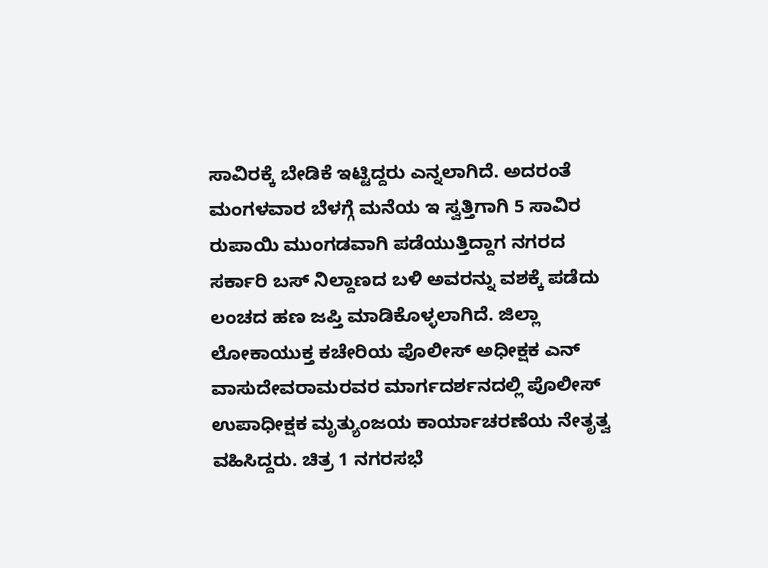ಸಾವಿರಕ್ಕೆ ಬೇಡಿಕೆ ಇಟ್ಟಿದ್ದರು ಎನ್ನಲಾಗಿದೆ. ಅದರಂತೆ ಮಂಗಳವಾರ ಬೆಳಗ್ಗೆ ಮನೆಯ ಇ ಸ್ವತ್ತಿಗಾಗಿ 5 ಸಾವಿರ ರುಪಾಯಿ ಮುಂಗಡವಾಗಿ ಪಡೆಯುತ್ತಿದ್ದಾಗ ನಗರದ ಸರ್ಕಾರಿ ಬಸ್ ನಿಲ್ದಾಣದ ಬಳಿ ಅವರನ್ನು ವಶಕ್ಕೆ ಪಡೆದು ಲಂಚದ ಹಣ ಜಪ್ತಿ ಮಾಡಿಕೊಳ್ಳಲಾಗಿದೆ. ಜಿಲ್ಲಾ ಲೋಕಾಯುಕ್ತ ಕಚೇರಿಯ ಪೊಲೀಸ್ ಅಧೀಕ್ಷಕ ಎನ್ ವಾಸುದೇವರಾಮರವರ ಮಾರ್ಗದರ್ಶನದಲ್ಲಿ ಪೊಲೀಸ್ ಉಪಾಧೀಕ್ಷಕ ಮೃತ್ಯುಂಜಯ ಕಾರ್ಯಾಚರಣೆಯ ನೇತೃತ್ವ ವಹಿಸಿದ್ದರು. ಚಿತ್ರ 1 ನಗರಸಭೆ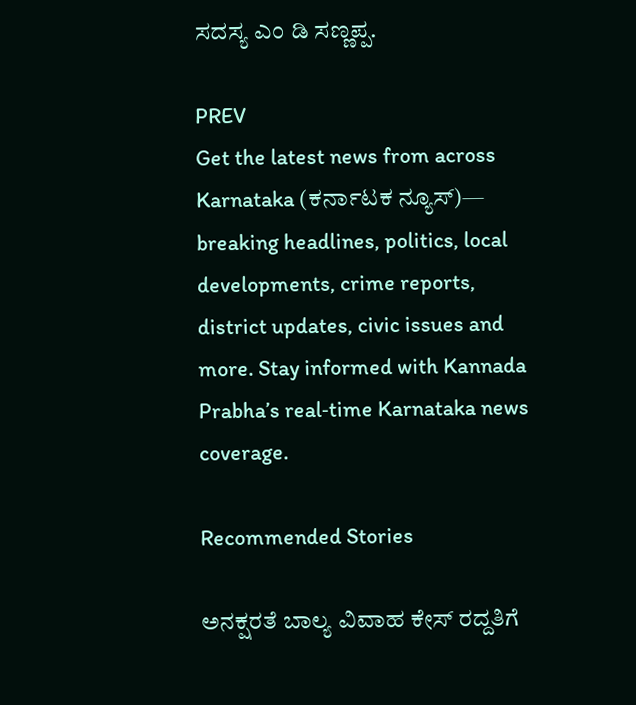ಸದಸ್ಯ ಎಂ ಡಿ ಸಣ್ಣಪ್ಪ.

PREV
Get the latest news from across Karnataka (ಕರ್ನಾಟಕ ನ್ಯೂಸ್)— breaking headlines, politics, local developments, crime reports, district updates, civic issues and more. Stay informed with Kannada Prabha’s real‑time Karnataka news coverage.

Recommended Stories

ಅನಕ್ಷರತೆ ಬಾಲ್ಯ ವಿವಾಹ ಕೇಸ್‌ ರದ್ದತಿಗೆ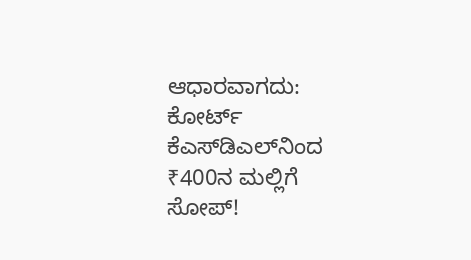ಆಧಾರವಾಗದು: ಕೋರ್ಟ್‌
ಕೆಎಸ್‌ಡಿಎಲ್‌ನಿಂದ ₹400ನ ಮಲ್ಲಿಗೆ ಸೋಪ್‌!